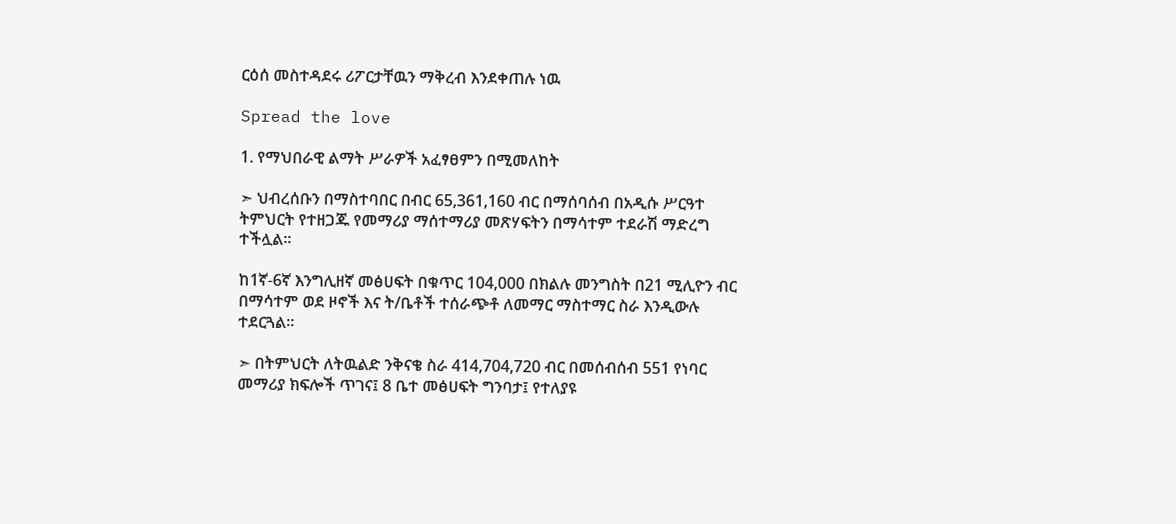ርዕሰ መስተዳደሩ ሪፖርታቸዉን ማቅረብ እንደቀጠሉ ነዉ

Spread the love

1. የማህበራዊ ልማት ሥራዎች አፈፃፀምን በሚመለከት

➣ ህብረሰቡን በማስተባበር በብር 65,361,160 ብር በማሰባሰብ በአዲሱ ሥርዓተ ትምህርት የተዘጋጁ የመማሪያ ማሰተማሪያ መጽሃፍትን በማሳተም ተደራሽ ማድረግ ተችሏል፡፡

ከ1ኛ-6ኛ እንግሊዘኛ መፅሀፍት በቁጥር 104,000 በክልሉ መንግስት በ21 ሚሊዮን ብር በማሳተም ወደ ዞኖች እና ት/ቤቶች ተሰራጭቶ ለመማር ማስተማር ስራ እንዲውሉ ተደርጓል፡፡

➣ በትምህርት ለትዉልድ ንቅናቄ ስራ 414,704,720 ብር በመሰብሰብ 551 የነባር መማሪያ ክፍሎች ጥገና፤ 8 ቤተ መፅሀፍት ግንባታ፤ የተለያዩ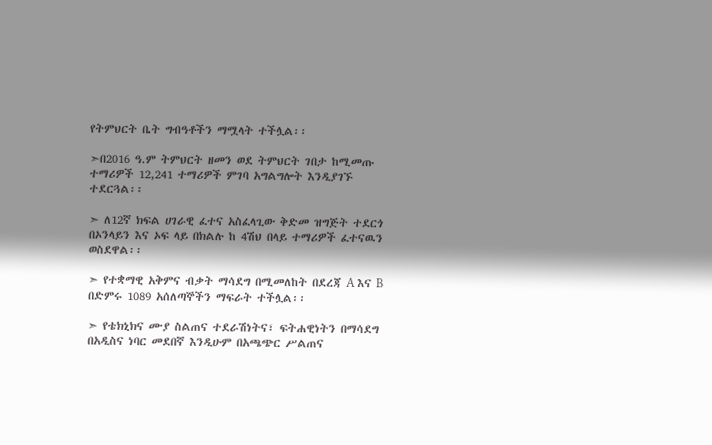የትምህርት ቤት ግብዓቶችን ማሟላት ተችሏል፡፡

➣በ2016 ዓ.ም ትምህርት ዘመን ወደ ትምህርት ገበታ ከሚመጡ ተማሪዎች 12,241 ተማሪዎች ምገባ አግልግሎት እንዲያገኙ ተደርጓል፡፡

➣ ለ12ኛ ክፍል ሀገራዊ ፈተና አስፈላጊው ቅድመ ዝግጅት ተደርጎ በኦንላይን እና ኦፍ ላይ በክልሉ ከ 4ሽህ በላይ ተማሪዎች ፈተናዉን ወስደዋል፡፡

➣ የተቋማዊ አቅምና ብቃት ማሳደግ በሚመለከት በደረጃ A እና B በድምሩ 1089 አሰለጣኞችን ማፍራት ተችሏል፡፡

➣ የቴክኒክና ሙያ ስልጠና ተደራሽነትና፣ ፍትሐዊነትን በማሳደግ በአዲስና ነባር መደበኛ እንዲሁም በአጫጭር ሥልጠና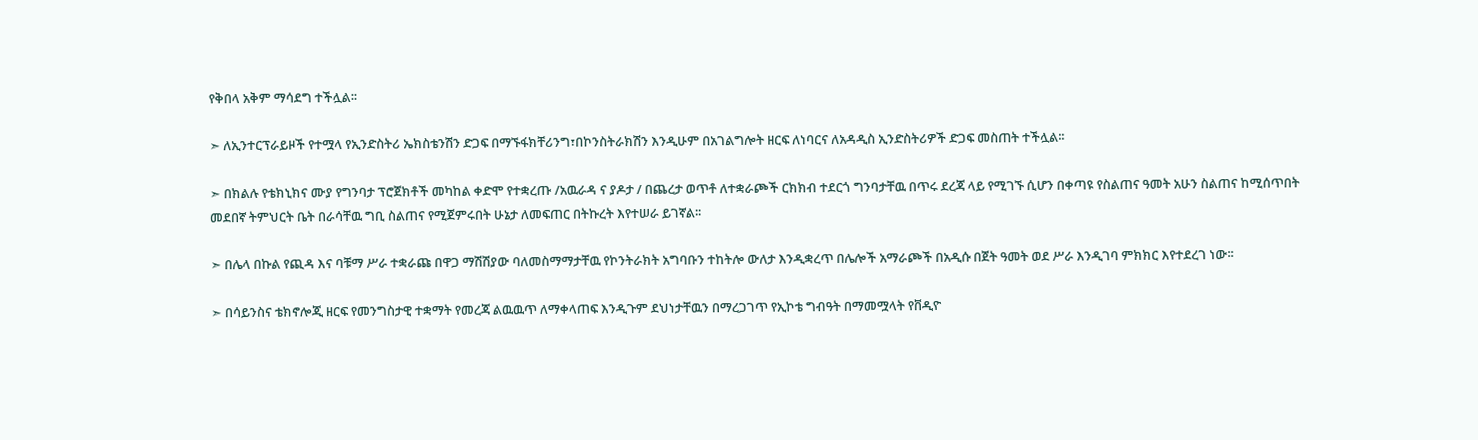የቅበላ አቅም ማሳደግ ተችሏል፡፡

➣ ለኢንተርፕራይዞች የተሟላ የኢንድስትሪ ኤክስቴንሽን ድጋፍ በማኙፋክቸሪንግ፣በኮንስትራክሽን እንዲሁም በአገልግሎት ዘርፍ ለነባርና ለአዳዲስ ኢንድስትሪዎች ድጋፍ መስጠት ተችሏል፡፡

➣ በክልሉ የቴክኒክና ሙያ የግንባታ ፕሮጀክቶች መካከል ቀድሞ የተቋረጡ /አዉራዳ ና ያዶታ / በጨረታ ወጥቶ ለተቋራጮች ርክክብ ተደርጎ ግንባታቸዉ በጥሩ ደረጃ ላይ የሚገኙ ሲሆን በቀጣዩ የስልጠና ዓመት አሁን ስልጠና ከሚሰጥበት መደበኛ ትምህርት ቤት በራሳቸዉ ግቢ ስልጠና የሚጀምሩበት ሁኔታ ለመፍጠር በትኩረት እየተሠራ ይገኛል፡፡

➣ በሌላ በኩል የጪዳ እና ባቹማ ሥራ ተቋራጩ በዋጋ ማሽሽያው ባለመስማማታቸዉ የኮንትራክት አግባቡን ተከትሎ ውለታ እንዲቋረጥ በሌሎች አማራጮች በአዲሱ በጀት ዓመት ወደ ሥራ እንዲገባ ምክክር እየተደረገ ነው፡፡

➣ በሳይንስና ቴክኖሎጂ ዘርፍ የመንግስታዊ ተቋማት የመረጃ ልዉዉጥ ለማቀላጠፍ እንዲጉም ደህነታቸዉን በማረጋገጥ የኢኮቴ ግብዓት በማመሟላት የቨዲዮ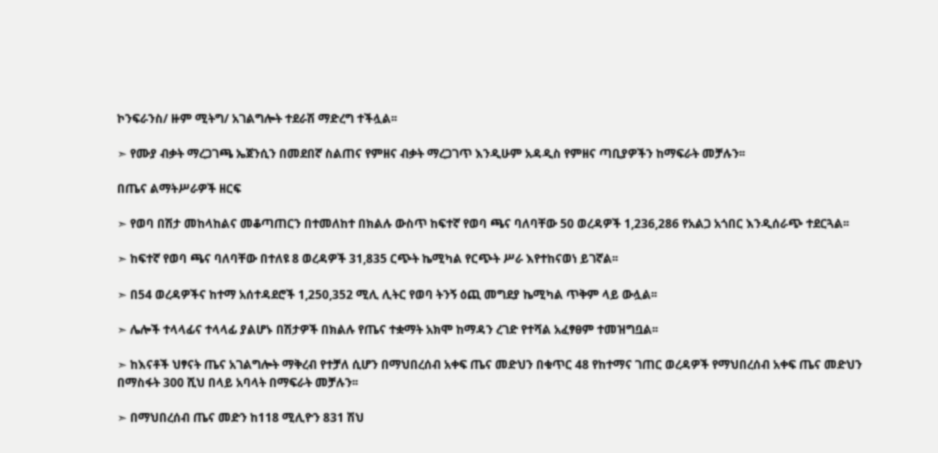ኮንፍራንስ/ ዙም ሚትግ/ አገልግሎት ተደራሽ ማድረግ ተችሏል፡፡

➣ የሙያ ብቃት ማረጋገጫ ኤጀንሲን በመደበኛ ስልጠና የምዘና ብቃት ማረጋገጥ እንዲሁም አዳዲስ የምዘና ጣቢያዎችን ከማፍራት መቻሉን፡፡

በጤና ልማትሥራዎች ዘርፍ

➣ የወባ በሽታ መከላከልና መቆጣጠርን በተመለከተ በክልሉ ውስጥ ከፍተኛ የወባ ጫና ባለባቸው 50 ወረዳዎች 1,236,286 የአልጋ አጎበር እንዲሰራጭ ተደርጓል፡፡

➣ ከፍተኛ የወባ ጫና ባለባቸው በተለዩ 8 ወረዳዎች 31,835 ርጭት ኬሚካል የርጭት ሥራ እየተከናወነ ይገኛል፡፡

➣ በ54 ወረዳዎችና ከተማ አሰተዳደሮች 1,250,352 ሚሊ ሊትር የወባ ትንኝ ዕጪ መግደያ ኬሚካል ጥቅም ላይ ውሏል፡፡

➣ ሌሎች ተላላፊና ተላላፊ ያልሆኑ በሽታዎች በክልሉ የጤና ተቋማት አክሞ ከማዳን ረገድ የተሻል አፈፃፀም ተመዝግቧል፡፡

➣ ከእናቶች ህፃናት ጤና አገልግሎት ማቅረብ የተቻለ ሲሆን በማህበረሰብ አቀፍ ጤና መድህን በቁጥር 48 የከተማና ገጠር ወረዳዎች የማህበረሰብ አቀፍ ጤና መድህን በማስፋት 300 ሺህ በላይ አባላት በማፍራት መቻሉን፡፡

➣ በማህበረሰብ ጤና መድን ከ118 ሚሊዮን 831 ሽህ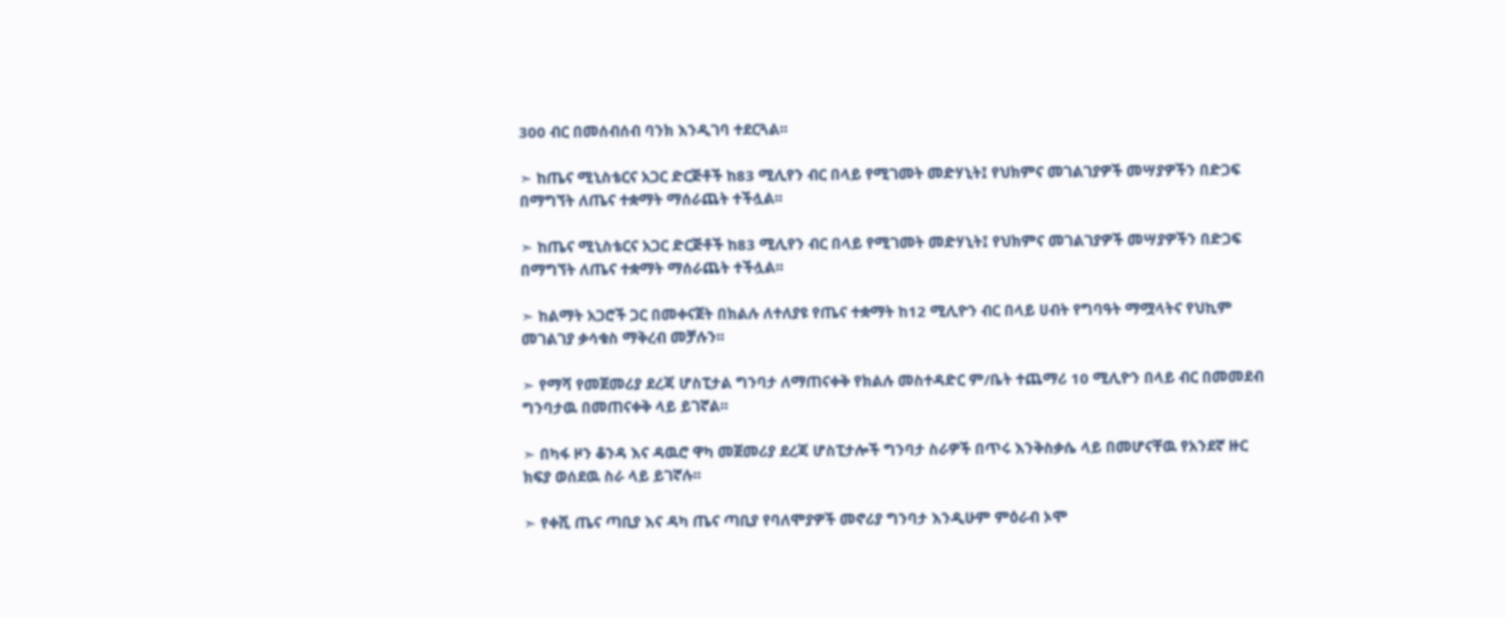300 ብር በመሰብሰብ ባንክ እንዲገባ ተደርጓል፡፡

➣ ከጤና ሚኒስቴርና አጋር ድርጅቶች ከ83 ሚሊየን ብር በላይ የሚገመት መድሃኒት፤ የህክምና መገልገያዎች መሣያዎችን በድጋፍ በማግኘት ለጤና ተቋማት ማሰራጨት ተችሏል፡፡

➣ ከጤና ሚኒስቴርና አጋር ድርጅቶች ከ83 ሚሊየን ብር በላይ የሚገመት መድሃኒት፤ የህክምና መገልገያዎች መሣያዎችን በድጋፍ በማግኘት ለጤና ተቋማት ማሰራጨት ተችሏል፡፡

➣ ከልማት አጋሮች ጋር በመቀናጀት በክልሉ ለተለያዩ የጤና ተቋማት ከ12 ሚሊዮን ብር በላይ ሀብት የግባዓት ማሟላትና የህኪም መገልገያ ቃሳቁስ ማቅረብ መቻሉን፡፡

➣ የማሻ የመጀመሪያ ደረጃ ሆስፒታል ግንባታ ለማጠናቀቅ የክልሉ መስተዳድር ም/ቤት ተጨማሪ 10 ሚሊዮን በላይ ብር በመመደብ ግንባታዉ በመጠናቀቅ ላይ ይገኛል፡፡

➣ በካፋ ዞን ቆንዳ እና ዳዉሮ ዋካ መጀመሪያ ደረጃ ሆስፒታሎች ግንባታ ስራዎች በጥሩ እንቅስቃሴ ላይ በመሆናቸዉ የአንደኛ ዙር ክፍያ ወሰደዉ ስራ ላይ ይገኛሉ፡፡

➣ የቀሺ ጤና ጣቢያ እና ዳካ ጤና ጣቢያ የባለሞያዎች መኖሪያ ግንባታ እንዲሁም ምዕራብ ኦሞ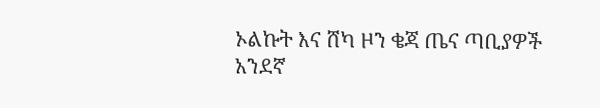ኦልኩት እና ሸካ ዞን ቄጃ ጤና ጣቢያዎች አንደኛ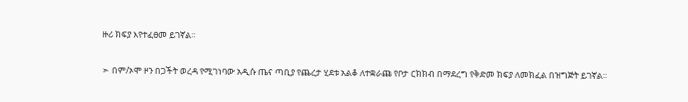ዙሪ ክፍያ እየተፈፀመ ይገኛል፡፡

➣ በም/ኦሞ ዞን በጋችት ወረዳ የሚገነባው አዲሱ ጤና ጣቢያ የጨረታ ሂደቱ አልቆ ለተቋራጩ የቦታ ርክክብ በማደረግ የቅድመ ክፍያ ለመክፈል በዝግጅት ይገኛል፡፡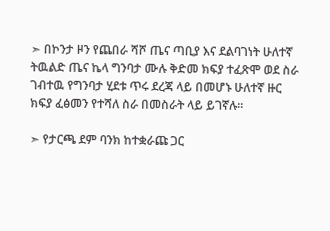➣ በኮንታ ዞን የጨበራ ሻሾ ጤና ጣቢያ እና ደልባገነት ሁለተኛ ትዉልድ ጤና ኬላ ግንባታ ሙሉ ቅድመ ክፍያ ተፈጽሞ ወደ ስራ ገብተዉ የግንባታ ሂደቱ ጥሩ ደረጃ ላይ በመሆኑ ሁለተኛ ዙር ክፍያ ፈፅመን የተሻለ ስራ በመስራት ላይ ይገኛሉ፡፡

➣ የታርጫ ደም ባንክ ከተቋራጩ ጋር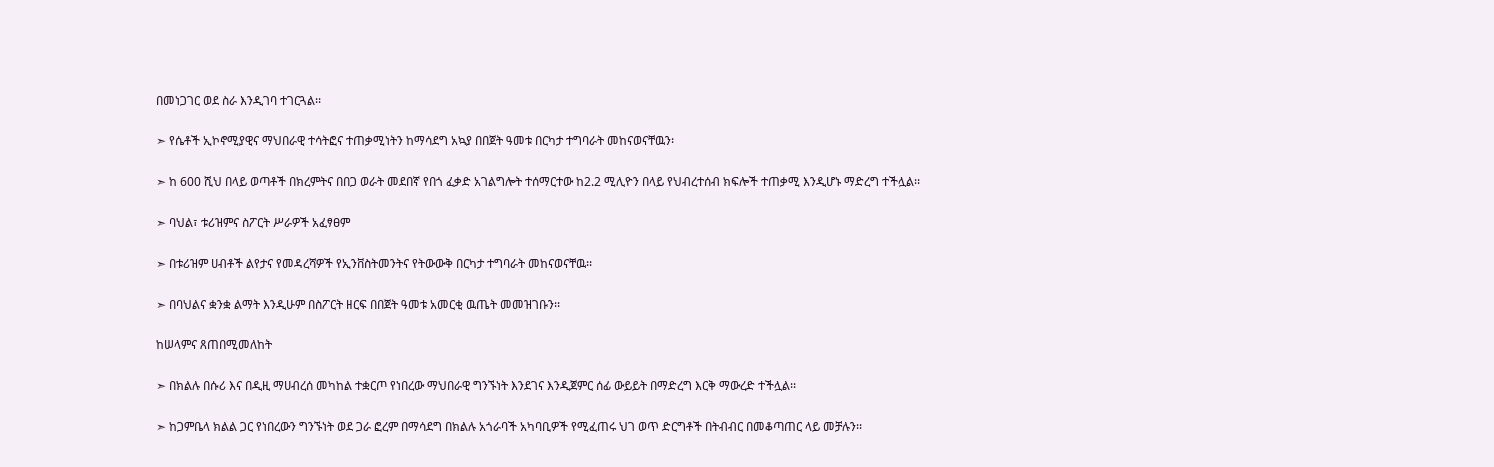በመነጋገር ወደ ስራ እንዲገባ ተገርጓል፡፡

➣ የሴቶች ኢኮኖሚያዊና ማህበራዊ ተሳትፎና ተጠቃሚነትን ከማሳደግ አኳያ በበጀት ዓመቱ በርካታ ተግባራት መከናወናቸዉን፡

➣ ከ 600 ሺህ በላይ ወጣቶች በክረምትና በበጋ ወራት መደበኛ የበጎ ፈቃድ አገልግሎት ተሰማርተው ከ2.2 ሚሊዮን በላይ የህብረተሰብ ክፍሎች ተጠቃሚ እንዲሆኑ ማድረግ ተችሏል፡፡

➣ ባህል፣ ቱሪዝምና ስፖርት ሥራዎች አፈፃፀም

➣ በቱሪዝም ሀብቶች ልየታና የመዳረሻዎች የኢንቨስትመንትና የትውውቅ በርካታ ተግባራት መከናወናቸዉ፡፡

➣ በባህልና ቋንቋ ልማት እንዲሁም በስፖርት ዘርፍ በበጀት ዓመቱ አመርቂ ዉጤት መመዝገቡን፡፡

ከሠላምና ጸጠበሚመለከት

➣ በክልሉ በሱሪ እና በዲዚ ማሀብረሰ መካከል ተቋርጦ የነበረው ማህበራዊ ግንኙነት እንደገና እንዲጀምር ሰፊ ውይይት በማድረግ እርቅ ማውረድ ተችሏል፡፡

➣ ከጋምቤላ ክልል ጋር የነበረውን ግንኙነት ወደ ጋራ ፎረም በማሳደግ በክልሉ አጎራባች አካባቢዎች የሚፈጠሩ ህገ ወጥ ድርግቶች በትብብር በመቆጣጠር ላይ መቻሉን፡፡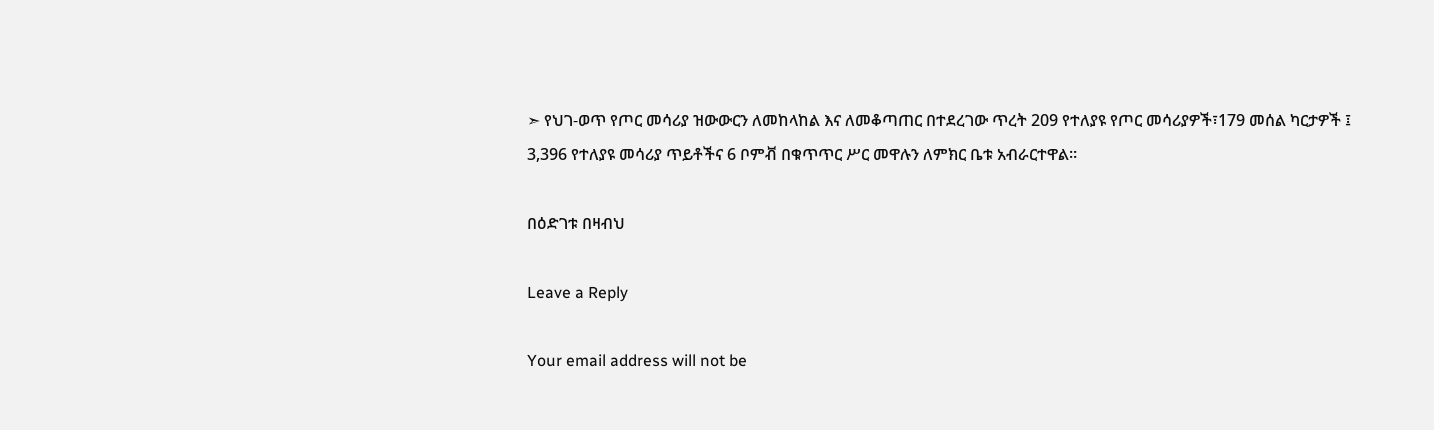➣ የህገ-ወጥ የጦር መሳሪያ ዝውውርን ለመከላከል እና ለመቆጣጠር በተደረገው ጥረት 209 የተለያዩ የጦር መሳሪያዎች፣179 መሰል ካርታዎች ፤ 3,396 የተለያዩ መሳሪያ ጥይቶችና 6 ቦምቭ በቁጥጥር ሥር መዋሉን ለምክር ቤቱ አብራርተዋል።

በዕድገቱ በዛብህ

Leave a Reply

Your email address will not be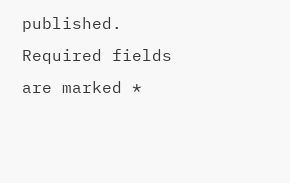published. Required fields are marked *